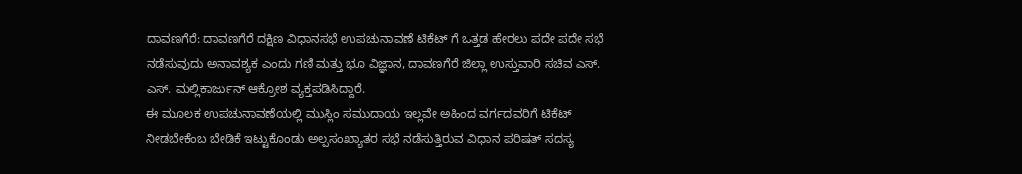ದಾವಣಗೆರೆ: ದಾವಣಗೆರೆ ದಕ್ಷಿಣ ವಿಧಾನಸಭೆ ಉಪಚುನಾವಣೆ ಟಿಕೆಟ್ ಗೆ ಒತ್ತಡ ಹೇರಲು ಪದೇ ಪದೇ ಸಭೆ ನಡೆಸುವುದು ಅನಾವಶ್ಯಕ ಎಂದು ಗಣಿ ಮತ್ತು ಭೂ ವಿಜ್ಞಾನ, ದಾವಣಗೆರೆ ಜಿಲ್ಲಾ ಉಸ್ತುವಾರಿ ಸಚಿವ ಎಸ್. ಎಸ್. ಮಲ್ಲಿಕಾರ್ಜುನ್ ಆಕ್ರೋಶ ವ್ಯಕ್ತಪಡಿಸಿದ್ದಾರೆ.
ಈ ಮೂಲಕ ಉಪಚುನಾವಣೆಯಲ್ಲಿ ಮುಸ್ಲಿಂ ಸಮುದಾಯ ಇಲ್ಲವೇ ಅಹಿಂದ ವರ್ಗದವರಿಗೆ ಟಿಕೆಟ್ ನೀಡಬೇಕೆಂಬ ಬೇಡಿಕೆ ಇಟ್ಟುಕೊಂಡು ಅಲ್ಪಸಂಖ್ಯಾತರ ಸಭೆ ನಡೆಸುತ್ತಿರುವ ವಿಧಾನ ಪರಿಷತ್ ಸದಸ್ಯ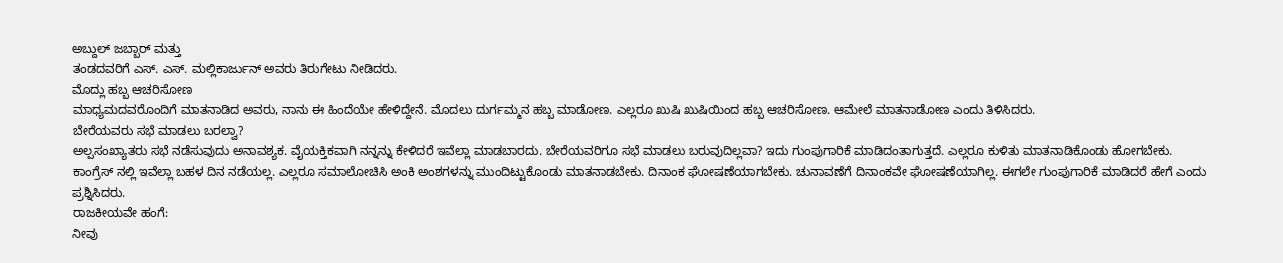ಅಬ್ದುಲ್ ಜಬ್ಬಾರ್ ಮತ್ತು
ತಂಡದವರಿಗೆ ಎಸ್. ಎಸ್. ಮಲ್ಲಿಕಾರ್ಜುನ್ ಅವರು ತಿರುಗೇಟು ನೀಡಿದರು.
ಮೊದ್ಲು ಹಬ್ಬ ಆಚರಿಸೋಣ
ಮಾಧ್ಯಮದವರೊಂದಿಗೆ ಮಾತನಾಡಿದ ಅವರು, ನಾನು ಈ ಹಿಂದೆಯೇ ಹೇಳಿದ್ದೇನೆ. ಮೊದಲು ದುರ್ಗಮ್ಮನ ಹಬ್ಬ ಮಾಡೋಣ. ಎಲ್ಲರೂ ಖುಷಿ ಖುಷಿಯಿಂದ ಹಬ್ಬ ಆಚರಿಸೋಣ. ಆಮೇಲೆ ಮಾತನಾಡೋಣ ಎಂದು ತಿಳಿಸಿದರು.
ಬೇರೆಯವರು ಸಭೆ ಮಾಡಲು ಬರಲ್ವಾ?
ಅಲ್ಪಸಂಖ್ಯಾತರು ಸಭೆ ನಡೆಸುವುದು ಅನಾವಶ್ಯಕ. ವೈಯಕ್ತಿಕವಾಗಿ ನನ್ನನ್ನು ಕೇಳಿದರೆ ಇವೆಲ್ಲಾ ಮಾಡಬಾರದು. ಬೇರೆಯವರಿಗೂ ಸಭೆ ಮಾಡಲು ಬರುವುದಿಲ್ಲವಾ? ಇದು ಗುಂಪುಗಾರಿಕೆ ಮಾಡಿದಂತಾಗುತ್ತದೆ. ಎಲ್ಲರೂ ಕುಳಿತು ಮಾತನಾಡಿಕೊಂಡು ಹೋಗಬೇಕು. ಕಾಂಗ್ರೆಸ್ ನಲ್ಲಿ ಇವೆಲ್ಲಾ ಬಹಳ ದಿನ ನಡೆಯಲ್ಲ. ಎಲ್ಲರೂ ಸಮಾಲೋಚಿಸಿ ಅಂಕಿ ಅಂಶಗಳನ್ನು ಮುಂದಿಟ್ಟುಕೊಂಡು ಮಾತನಾಡಬೇಕು. ದಿನಾಂಕ ಘೋಷಣೆಯಾಗಬೇಕು. ಚುನಾವಣೆಗೆ ದಿನಾಂಕವೇ ಘೋಷಣೆಯಾಗಿಲ್ಲ. ಈಗಲೇ ಗುಂಪುಗಾರಿಕೆ ಮಾಡಿದರೆ ಹೇಗೆ ಎಂದು ಪ್ರಶ್ನಿಸಿದರು.
ರಾಜಕೀಯವೇ ಹಂಗೆ:
ನೀವು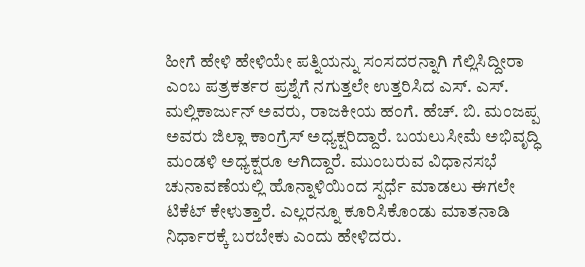ಹೀಗೆ ಹೇಳಿ ಹೇಳಿಯೇ ಪತ್ನಿಯನ್ನು ಸಂಸದರನ್ನಾಗಿ ಗೆಲ್ಲಿಸಿದ್ದೀರಾ ಎಂಬ ಪತ್ರಕರ್ತರ ಪ್ರಶ್ನೆಗೆ ನಗುತ್ತಲೇ ಉತ್ತರಿಸಿದ ಎಸ್. ಎಸ್. ಮಲ್ಲಿಕಾರ್ಜುನ್ ಅವರು, ರಾಜಕೀಯ ಹಂಗೆ. ಹೆಚ್. ಬಿ. ಮಂಜಪ್ಪ ಅವರು ಜಿಲ್ಲಾ ಕಾಂಗ್ರೆಸ್ ಅಧ್ಯಕ್ಷರಿದ್ದಾರೆ. ಬಯಲುಸೀಮೆ ಅಭಿವೃದ್ಧಿ ಮಂಡಳಿ ಅಧ್ಯಕ್ಷರೂ ಆಗಿದ್ದಾರೆ. ಮುಂಬರುವ ವಿಧಾನಸಭೆ ಚುನಾವಣೆಯಲ್ಲಿ ಹೊನ್ನಾಳಿಯಿಂದ ಸ್ಪರ್ಧೆ ಮಾಡಲು ಈಗಲೇ ಟಿಕೆಟ್ ಕೇಳುತ್ತಾರೆ. ಎಲ್ಲರನ್ನೂ ಕೂರಿಸಿಕೊಂಡು ಮಾತನಾಡಿ ನಿರ್ಧಾರಕ್ಕೆ ಬರಬೇಕು ಎಂದು ಹೇಳಿದರು.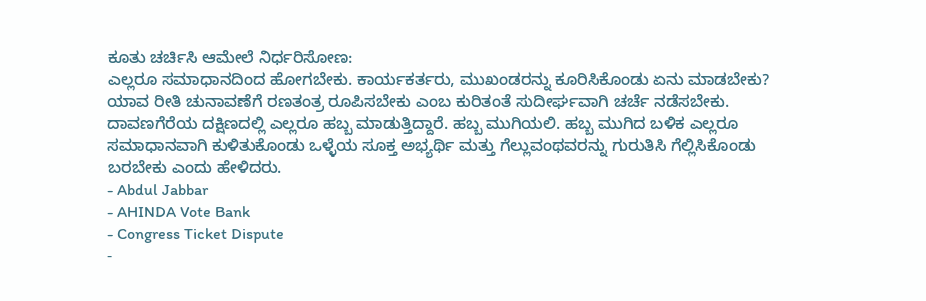ಕೂತು ಚರ್ಚಿಸಿ ಆಮೇಲೆ ನಿರ್ಧರಿಸೋಣ:
ಎಲ್ಲರೂ ಸಮಾಧಾನದಿಂದ ಹೋಗಬೇಕು. ಕಾರ್ಯಕರ್ತರು, ಮುಖಂಡರನ್ನು ಕೂರಿಸಿಕೊಂಡು ಏನು ಮಾಡಬೇಕು? ಯಾವ ರೀತಿ ಚುನಾವಣೆಗೆ ರಣತಂತ್ರ ರೂಪಿಸಬೇಕು ಎಂಬ ಕುರಿತಂತೆ ಸುದೀರ್ಘವಾಗಿ ಚರ್ಚೆ ನಡೆಸಬೇಕು. ದಾವಣಗೆರೆಯ ದಕ್ಷಿಣದಲ್ಲಿ ಎಲ್ಲರೂ ಹಬ್ಬ ಮಾಡುತ್ತಿದ್ದಾರೆ. ಹಬ್ಬ ಮುಗಿಯಲಿ. ಹಬ್ಬ ಮುಗಿದ ಬಳಿಕ ಎಲ್ಲರೂ ಸಮಾಧಾನವಾಗಿ ಕುಳಿತುಕೊಂಡು ಒಳ್ಳೆಯ ಸೂಕ್ತ ಅಭ್ಯರ್ಥಿ ಮತ್ತು ಗೆಲ್ಲುವಂಥವರನ್ನು ಗುರುತಿಸಿ ಗೆಲ್ಲಿಸಿಕೊಂಡು ಬರಬೇಕು ಎಂದು ಹೇಳಿದರು.
- Abdul Jabbar
- AHINDA Vote Bank
- Congress Ticket Dispute
-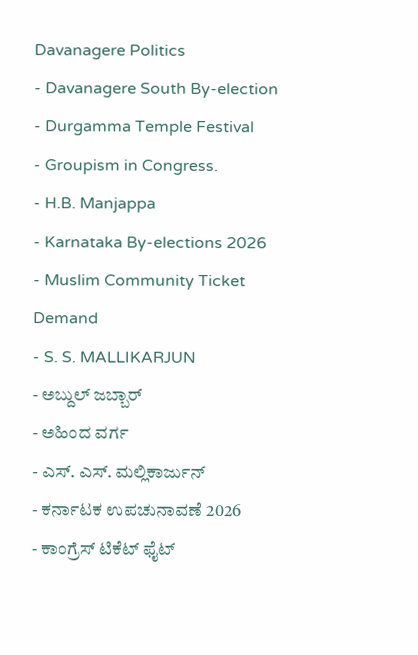Davanagere Politics
- Davanagere South By-election
- Durgamma Temple Festival
- Groupism in Congress.
- H.B. Manjappa
- Karnataka By-elections 2026
- Muslim Community Ticket Demand
- S. S. MALLIKARJUN
- ಅಬ್ದುಲ್ ಜಬ್ಬಾರ್
- ಅಹಿಂದ ವರ್ಗ
- ಎಸ್. ಎಸ್. ಮಲ್ಲಿಕಾರ್ಜುನ್
- ಕರ್ನಾಟಕ ಉಪಚುನಾವಣೆ 2026
- ಕಾಂಗ್ರೆಸ್ ಟಿಕೆಟ್ ಫೈಟ್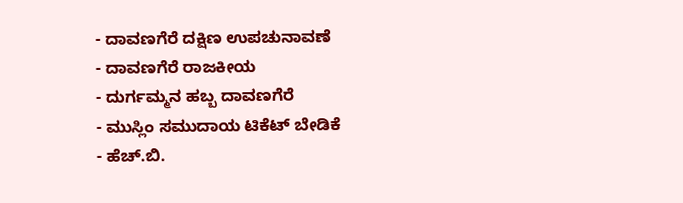- ದಾವಣಗೆರೆ ದಕ್ಷಿಣ ಉಪಚುನಾವಣೆ
- ದಾವಣಗೆರೆ ರಾಜಕೀಯ
- ದುರ್ಗಮ್ಮನ ಹಬ್ಬ ದಾವಣಗೆರೆ
- ಮುಸ್ಲಿಂ ಸಮುದಾಯ ಟಿಕೆಟ್ ಬೇಡಿಕೆ
- ಹೆಚ್.ಬಿ.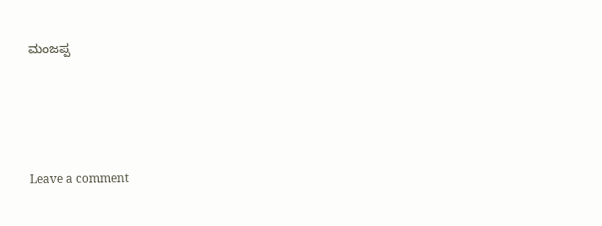ಮಂಜಪ್ಪ





Leave a comment